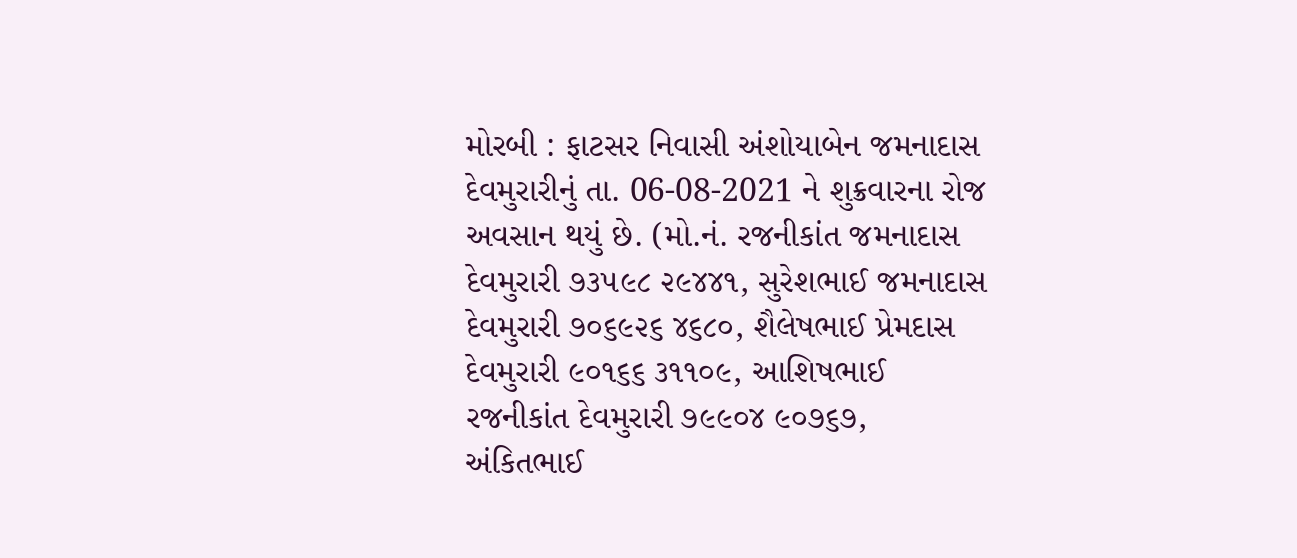મોરબી : ફાટસર નિવાસી અંશોયાબેન જમનાદાસ દેવમુરારીનું તા. 06-08-2021 ને શુક્રવારના રોજ અવસાન થયું છે. (મો.નં. રજનીકાંત જમનાદાસ દેવમુરારી ૭૩૫૯૮ ૨૯૪૪૧, સુરેશભાઈ જમનાદાસ દેવમુરારી ૭૦૬૯૨૬ ૪૬૮૦, શૈલેષભાઈ પ્રેમદાસ દેવમુરારી ૯૦૧૬૬ ૩૧૧૦૯, આશિષભાઈ રજનીકાંત દેવમુરારી ૭૯૯૦૪ ૯૦૭૬૭, અંકિતભાઈ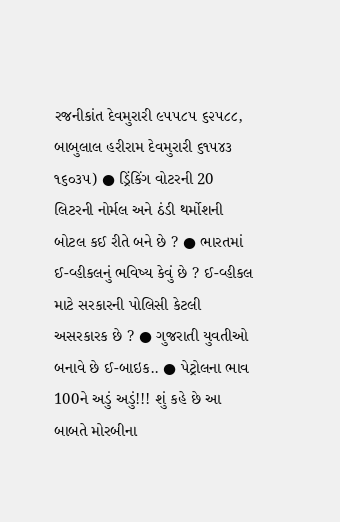રજનીકાંત દેવમુરારી ૯૫૫૮૫ ૬૨૫૮૮, બાબુલાલ હરીરામ દેવમુરારી ૬૧૫૪૩ ૧૬૦૩૫) ● ડ્રિંકિંગ વોટરની 20 લિટરની નોર્મલ અને ઠંડી થર્મોશની બોટલ કઈ રીતે બને છે ? ● ભારતમાં ઈ-વ્હીકલનું ભવિષ્ય કેવું છે ? ઈ-વ્હીકલ માટે સરકારની પોલિસી કેટલી અસરકારક છે ? ● ગુજરાતી યુવતીઓ બનાવે છે ઈ-બાઇક.. ● પેટ્રોલના ભાવ 100ને અડું અડું!!! શું કહે છે આ બાબતે મોરબીના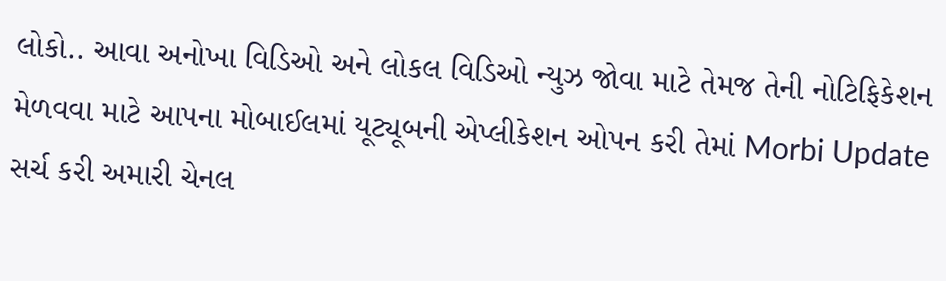લોકો.. આવા અનોખા વિડિઓ અને લોકલ વિડિઓ ન્યુઝ જોવા માટે તેમજ તેની નોટિફિકેશન મેળવવા માટે આપના મોબાઈલમાં યૂટ્યૂબની એપ્લીકેશન ઓપન કરી તેમાં Morbi Update સર્ચ કરી અમારી ચેનલ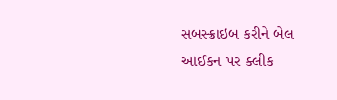સબસ્ક્રાઇબ કરીને બેલ આઈકન પર ક્લીક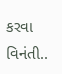કરવા વિનંતી..